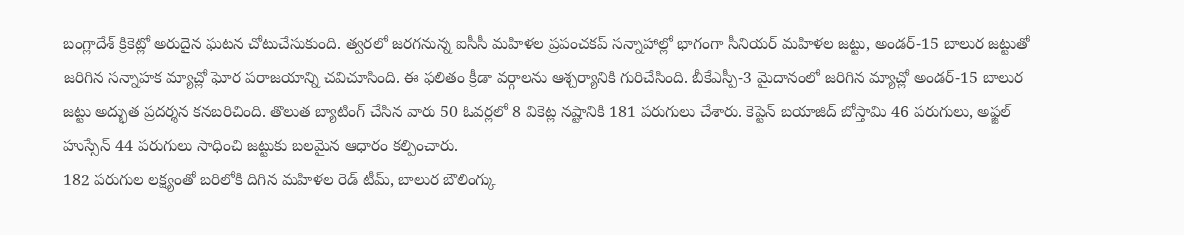బంగ్లాదేశ్ క్రికెట్లో అరుదైన ఘటన చోటుచేసుకుంది. త్వరలో జరగనున్న ఐసీసీ మహిళల ప్రపంచకప్ సన్నాహాల్లో భాగంగా సీనియర్ మహిళల జట్టు, అండర్-15 బాలుర జట్టుతో జరిగిన సన్నాహక మ్యాచ్లో ఘోర పరాజయాన్ని చవిచూసింది. ఈ ఫలితం క్రీడా వర్గాలను ఆశ్చర్యానికి గురిచేసింది. బీకేఎస్పీ-3 మైదానంలో జరిగిన మ్యాచ్లో అండర్-15 బాలుర జట్టు అద్భుత ప్రదర్శన కనబరిచింది. తొలుత బ్యాటింగ్ చేసిన వారు 50 ఓవర్లలో 8 వికెట్ల నష్టానికి 181 పరుగులు చేశారు. కెప్టెన్ బయాజిద్ బోస్తామి 46 పరుగులు, అఫ్జల్ హుస్సేన్ 44 పరుగులు సాధించి జట్టుకు బలమైన ఆధారం కల్పించారు.
182 పరుగుల లక్ష్యంతో బరిలోకి దిగిన మహిళల రెడ్ టీమ్, బాలుర బౌలింగ్కు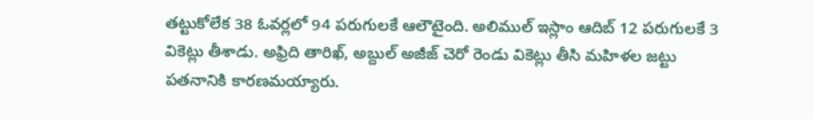తట్టుకోలేక 38 ఓవర్లలో 94 పరుగులకే ఆలౌటైంది. అలిముల్ ఇస్లాం ఆదిబ్ 12 పరుగులకే 3 వికెట్లు తీశాడు. అఫ్రిది తారిఖ్, అబ్దుల్ అజీజ్ చెరో రెండు వికెట్లు తీసి మహిళల జట్టు పతనానికి కారణమయ్యారు.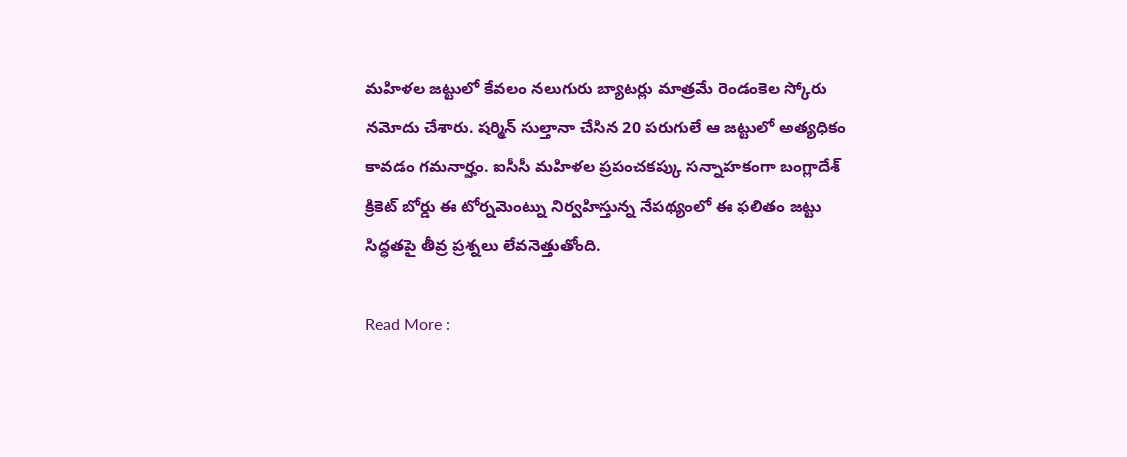మహిళల జట్టులో కేవలం నలుగురు బ్యాటర్లు మాత్రమే రెండంకెల స్కోరు నమోదు చేశారు. షర్మిన్ సుల్తానా చేసిన 20 పరుగులే ఆ జట్టులో అత్యధికం కావడం గమనార్హం. ఐసీసీ మహిళల ప్రపంచకప్కు సన్నాహకంగా బంగ్లాదేశ్ క్రికెట్ బోర్డు ఈ టోర్నమెంట్ను నిర్వహిస్తున్న నేపథ్యంలో ఈ ఫలితం జట్టు సిద్ధతపై తీవ్ర ప్రశ్నలు లేవనెత్తుతోంది.

Read More :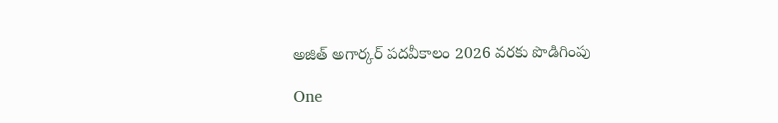అజిత్ అగార్కర్ పదవీకాలం 2026 వరకు పొడిగింపు

One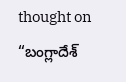thought on “బంగ్లాదేశ్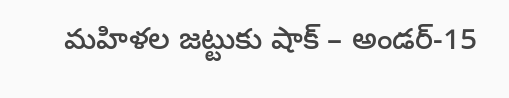మహిళల జట్టుకు షాక్ – అండర్-15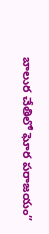బాలుర చేతిలో ఘోర పరాజయం”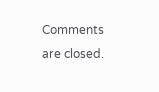Comments are closed.